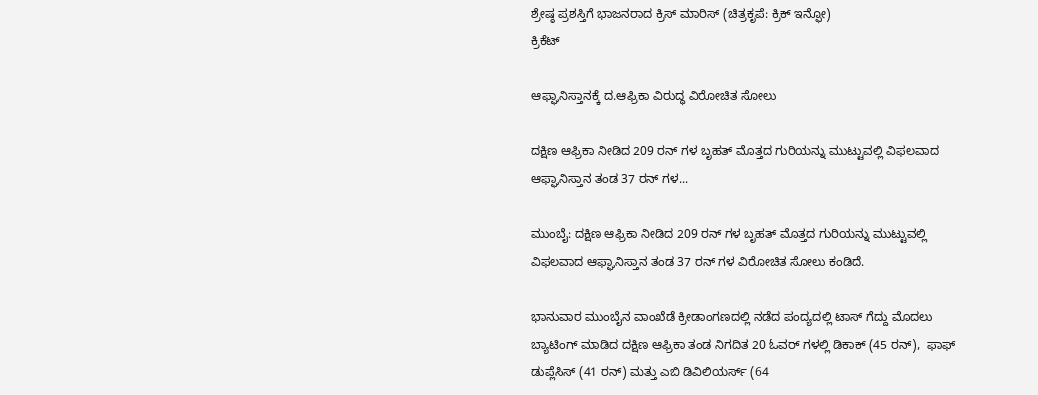ಶ್ರೇಷ್ಠ ಪ್ರಶಸ್ತಿಗೆ ಭಾಜನರಾದ ಕ್ರಿಸ್ ಮಾರಿಸ್ (ಚಿತ್ರಕೃಪೆ: ಕ್ರಿಕ್ ಇನ್ಫೋ)
ಕ್ರಿಕೆಟ್

ಆಫ್ಘಾನಿಸ್ತಾನಕ್ಕೆ ದ.ಆಫ್ರಿಕಾ ವಿರುದ್ಧ ವಿರೋಚಿತ ಸೋಲು

ದಕ್ಷಿಣ ಆಫ್ರಿಕಾ ನೀಡಿದ 209 ರನ್ ಗಳ ಬೃಹತ್ ಮೊತ್ತದ ಗುರಿಯನ್ನು ಮುಟ್ಟುವಲ್ಲಿ ವಿಫಲವಾದ ಆಫ್ಘಾನಿಸ್ತಾನ ತಂಡ 37 ರನ್ ಗಳ...

ಮುಂಬೈ: ದಕ್ಷಿಣ ಆಫ್ರಿಕಾ ನೀಡಿದ 209 ರನ್ ಗಳ ಬೃಹತ್ ಮೊತ್ತದ ಗುರಿಯನ್ನು ಮುಟ್ಟುವಲ್ಲಿ ವಿಫಲವಾದ ಆಫ್ಘಾನಿಸ್ತಾನ ತಂಡ 37 ರನ್ ಗಳ ವಿರೋಚಿತ ಸೋಲು ಕಂಡಿದೆ.

ಭಾನುವಾರ ಮುಂಬೈನ ವಾಂಖೆಡೆ ಕ್ರೀಡಾಂಗಣದಲ್ಲಿ ನಡೆದ ಪಂದ್ಯದಲ್ಲಿ ಟಾಸ್ ಗೆದ್ದು ಮೊದಲು ಬ್ಯಾಟಿಂಗ್ ಮಾಡಿದ ದಕ್ಷಿಣ ಆಫ್ರಿಕಾ ತಂಡ ನಿಗದಿತ 20 ಓವರ್ ಗಳಲ್ಲಿ ಡಿಕಾಕ್ (45 ರನ್),  ಫಾಫ್ ಡುಪ್ಲೆಸಿಸ್ (41 ರನ್) ಮತ್ತು ಎಬಿ ಡಿವಿಲಿಯರ್ಸ್ (64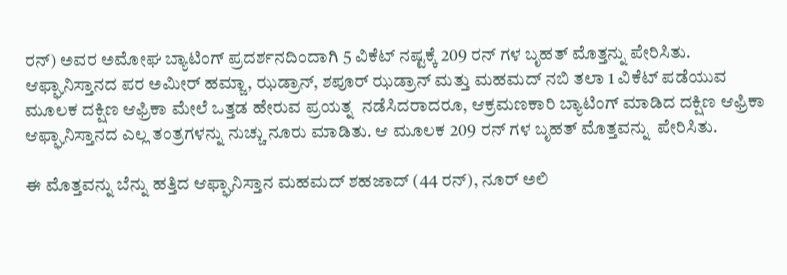ರನ್) ಅವರ ಅಮೋಘ ಬ್ಯಾಟಿಂಗ್ ಪ್ರದರ್ಶನದಿಂದಾಗಿ 5 ವಿಕೆಟ್ ನಷ್ಟಕ್ಕೆ 209 ರನ್ ಗಳ ಬೃಹತ್ ಮೊತ್ತನ್ನು ಪೇರಿಸಿತು.  ಆಫ್ಘಾನಿಸ್ತಾನದ ಪರ ಅಮೀರ್ ಹಮ್ಜಾ, ಝಡ್ರಾನ್, ಶಪೂರ್ ಝಡ್ರಾನ್ ಮತ್ತು ಮಹಮದ್ ನಬಿ ತಲಾ 1 ವಿಕೆಟ್ ಪಡೆಯುವ ಮೂಲಕ ದಕ್ಷಿಣ ಆಫ್ರಿಕಾ ಮೇಲೆ ಒತ್ತಡ ಹೇರುವ ಪ್ರಯತ್ನ  ನಡೆಸಿದರಾದರೂ, ಆಕ್ರಮಣಕಾರಿ ಬ್ಯಾಟಿಂಗ್ ಮಾಡಿದ ದಕ್ಷಿಣ ಆಫ್ರಿಕಾ ಆಫ್ಘಾನಿಸ್ತಾನದ ಎಲ್ಲ ತಂತ್ರಗಳನ್ನು ನುಚ್ಚು ನೂರು ಮಾಡಿತು. ಆ ಮೂಲಕ 209 ರನ್ ಗಳ ಬೃಹತ್ ಮೊತ್ತವನ್ನು  ಪೇರಿಸಿತು.

ಈ ಮೊತ್ತವನ್ನು ಬೆನ್ನು ಹತ್ತಿದ ಆಫ್ಘಾನಿಸ್ತಾನ ಮಹಮದ್ ಶಹಜಾದ್ (44 ರನ್), ನೂರ್ ಅಲಿ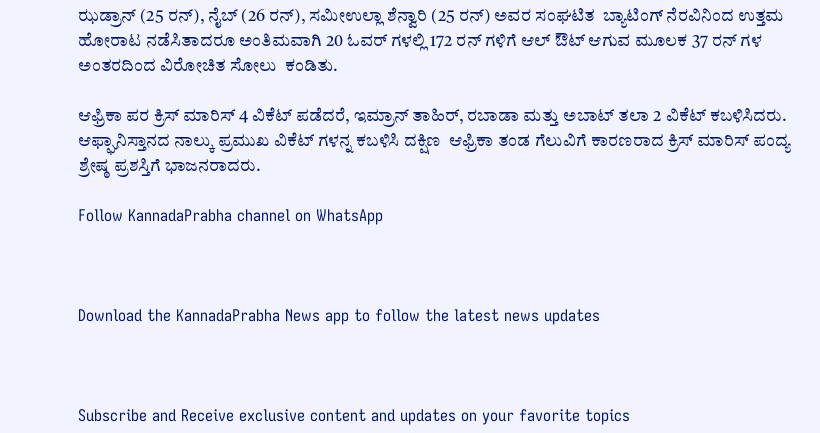ಝಡ್ರಾನ್ (25 ರನ್), ನೈಬ್ (26 ರನ್), ಸಮೀಉಲ್ಲಾ ಶೆನ್ವಾರಿ (25 ರನ್) ಅವರ ಸಂಘಟಿತ  ಬ್ಯಾಟಿಂಗ್ ನೆರವಿನಿಂದ ಉತ್ತಮ ಹೋರಾಟ ನಡೆಸಿತಾದರೂ ಅಂತಿಮವಾಗಿ 20 ಓವರ್ ಗಳಲ್ಲಿ 172 ರನ್ ಗಳಿಗೆ ಆಲ್ ಔಟ್ ಆಗುವ ಮೂಲಕ 37 ರನ್ ಗಳ ಅಂತರದಿಂದ ವಿರೋಚಿತ ಸೋಲು  ಕಂಡಿತು.

ಆಫ್ರಿಕಾ ಪರ ಕ್ರಿಸ್ ಮಾರಿಸ್ 4 ವಿಕೆಟ್ ಪಡೆದರೆ, ಇಮ್ರಾನ್ ತಾಹಿರ್, ರಬಾಡಾ ಮತ್ತು ಅಬಾಟ್ ತಲಾ 2 ವಿಕೆಟ್ ಕಬಳಿಸಿದರು. ಆಫ್ಘಾನಿಸ್ತಾನದ ನಾಲ್ಕು ಪ್ರಮುಖ ವಿಕೆಟ್ ಗಳನ್ನ ಕಬಳಿಸಿ ದಕ್ಷಿಣ  ಆಫ್ರಿಕಾ ತಂಡ ಗೆಲುವಿಗೆ ಕಾರಣರಾದ ಕ್ರಿಸ್ ಮಾರಿಸ್ ಪಂದ್ಯ ಶ್ರೇಷ್ಠ ಪ್ರಶಸ್ತಿಗೆ ಭಾಜನರಾದರು.

Follow KannadaPrabha channel on WhatsApp



Download the KannadaPrabha News app to follow the latest news updates



Subscribe and Receive exclusive content and updates on your favorite topics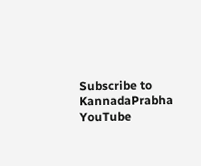Subscribe to KannadaPrabha YouTube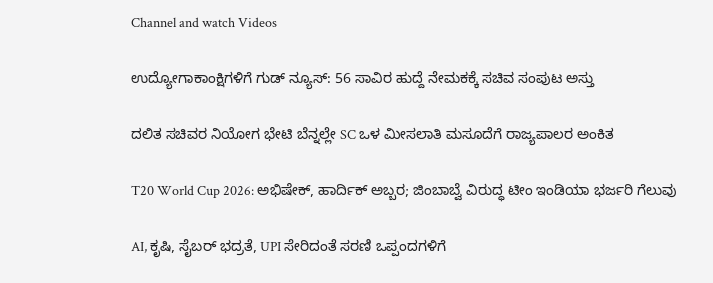Channel and watch Videos

ಉದ್ಯೋಗಾಕಾಂಕ್ಷಿಗಳಿಗೆ ಗುಡ್ ನ್ಯೂಸ್: 56 ಸಾವಿರ ಹುದ್ದೆ ನೇಮಕಕ್ಕೆ ಸಚಿವ ಸಂಪುಟ ಅಸ್ತು

ದಲಿತ ಸಚಿವರ ನಿಯೋಗ ಭೇಟಿ ಬೆನ್ನಲ್ಲೇ SC ಒಳ ಮೀಸಲಾತಿ ಮಸೂದೆಗೆ ರಾಜ್ಯಪಾಲರ ಅಂಕಿತ

T20 World Cup 2026: ಅಭಿಷೇಕ್, ಹಾರ್ದಿಕ್ ಅಬ್ಬರ; ಜಿಂಬಾಬ್ವೆ ವಿರುದ್ಧ ಟೀಂ ಇಂಡಿಯಾ ಭರ್ಜರಿ ಗೆಲುವು

AI, ಕೃಷಿ, ಸೈಬರ್ ಭದ್ರತೆ, UPI ಸೇರಿದಂತೆ ಸರಣಿ ಒಪ್ಪಂದಗಳಿಗೆ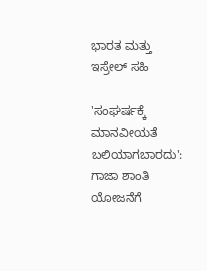ಭಾರತ ಮತ್ತು ಇಸ್ರೇಲ್ ಸಹಿ

'ಸಂಘರ್ಷಕ್ಕೆ ಮಾನವೀಯತೆ ಬಲಿಯಾಗಬಾರದು': ಗಾಜಾ ಶಾಂತಿ ಯೋಜನೆಗೆ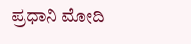ಪ್ರಧಾನಿ ಮೋದಿ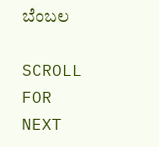ಬೆಂಬಲ

SCROLL FOR NEXT